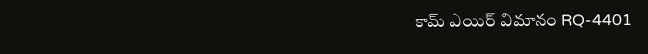కామ్ ఎయిర్ విమానం RQ-4401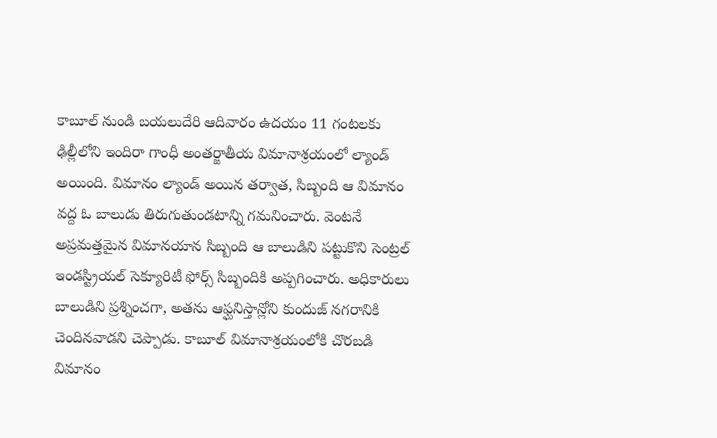కాబూల్ నుండి బయలుదేరి ఆదివారం ఉదయం 11 గంటలకు ఢిల్లీలోని ఇందిరా గాంధీ అంతర్జాతీయ విమానాశ్రయంలో ల్యాండ్ అయింది. విమానం ల్యాండ్ అయిన తర్వాత, సిబ్బంది ఆ విమానం వద్ద ఓ బాలుడు తిరుగుతుండటాన్ని గమనించారు. వెంటనే అప్రమత్తమైన విమానయాన సిబ్బంది ఆ బాలుడిని పట్టుకొని సెంట్రల్ ఇండస్ట్రియల్ సెక్యూరిటీ ఫోర్స్ సిబ్బందికి అప్పగించారు. అధికారులు బాలుడిని ప్రశ్నించగా, అతను ఆఫ్ఘనిస్తాన్లోని కుందుజ్ నగరానికి చెందినవాడని చెప్పాడు. కాబూల్ విమానాశ్రయంలోకి చొరబడి విమానం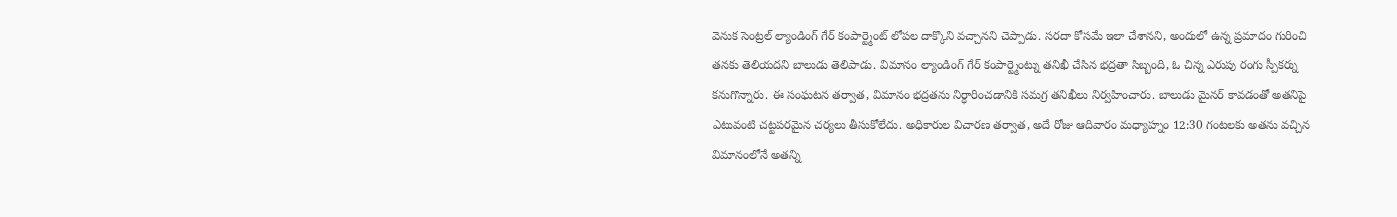వెనుక సెంట్రల్ ల్యాండింగ్ గేర్ కంపార్ట్మెంట్ లోపల దాక్కొని వచ్చానని చెప్పాడు. సరదా కోసమే ఇలా చేశానని, అందులో ఉన్న ప్రమాదం గురించి తనకు తెలియదని బాలుడు తెలిపాడు. విమానం ల్యాండింగ్ గేర్ కంపార్ట్మెంట్ను తనిఖీ చేసిన భద్రతా సిబ్బంది, ఓ చిన్న ఎరుపు రంగు స్పీకర్ను కనుగొన్నారు. ఈ సంఘటన తర్వాత, విమానం భద్రతను నిర్ధారించడానికి సమగ్ర తనిఖీలు నిర్వహించారు. బాలుడు మైనర్ కావడంతో అతనిపై ఎటువంటి చట్టపరమైన చర్యలు తీసుకోలేదు. అధికారుల విచారణ తర్వాత, అదే రోజు ఆదివారం మధ్యాహ్నం 12:30 గంటలకు అతను వచ్చిన విమానంలోనే అతన్ని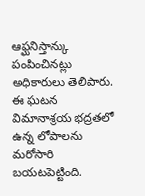ఆఫ్ఘనిస్తాన్కు పంపించినట్లు అధికారులు తెలిపారు. ఈ ఘటన విమానాశ్రయ భద్రతలో ఉన్న లోపాలను మరోసారి బయటపెట్టింది.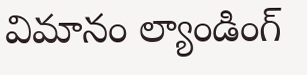విమానం ల్యాండింగ్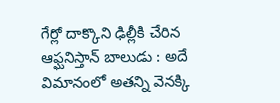గేర్లో దాక్కొని ఢిల్లీకి చేరిన ఆఫ్ఘనిస్తాన్ బాలుడు : అదే విమానంలో అతన్ని వెనక్కి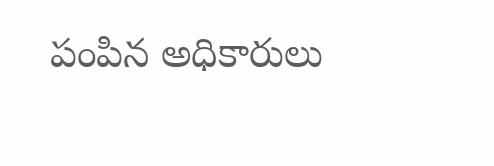పంపిన అధికారులు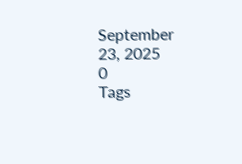September 23, 2025
0
Tags